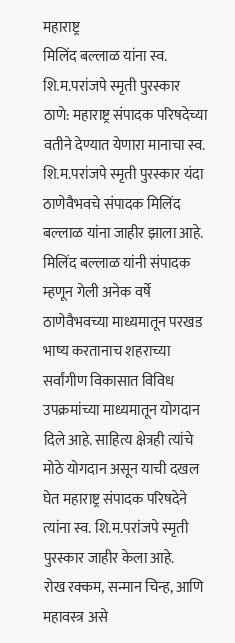महाराष्ट्र
मिलिंद बल्लाळ यांना स्व. शि.म.परांजपे स्मृती पुरस्कार
ठाणे: महाराष्ट्र संपादक परिषदेच्या वतीने देण्यात येणारा मानाचा स्व. शि.म.परांजपे स्मृती पुरस्कार यंदा ठाणेवैभवचे संपादक मिलिंद बल्लाळ यांना जाहीर झाला आहे.
मिलिंद बल्लाळ यांनी संपादक म्हणून गेली अनेक वर्षे ठाणेवैभवच्या माध्यमातून परखड भाष्य करतानाच शहराच्या सर्वांगीण विकासात विविध उपक्रमांच्या माध्यमातून योगदान दिले आहे. साहित्य क्षेत्रही त्यांचे मोठे योगदान असून याची दखल घेत महाराष्ट्र संपादक परिषदेने त्यांना स्व. शि.म.परांजपे स्मृती पुरस्कार जाहीर केला आहे.
रोख रक्कम, सन्मान चिन्ह, आणि महावस्त्र असे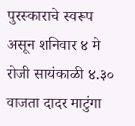पुरस्काराचे स्वरूप असून शनिवार ४ मे रोजी सायंकाळी ४.३० वाजता दादर माटुंगा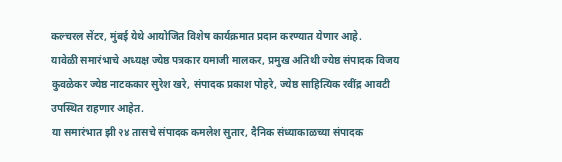कल्चरल सेंटर, मुंबई येथे आयोजित विशेष कार्यक्रमात प्रदान करण्यात येणार आहे.
यावेळी समारंभाचे अध्यक्ष ज्येष्ठ पत्रकार यमाजी मालकर, प्रमुख अतिथी ज्येष्ठ संपादक विजय कुवळेकर ज्येष्ठ नाटककार सुरेश खरे, संपादक प्रकाश पोहरे, ज्येष्ठ साहित्यिक रवींद्र आवटी उपस्थित राहणार आहेत.
या समारंभात झी २४ तासचे संपादक कमलेश सुतार, दैनिक संध्याकाळच्या संपादक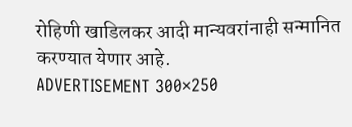रोहिणी खाडिलकर आदी मान्यवरांनाही सन्मानित करण्यात येणार आहे.
ADVERTISEMENT 300×250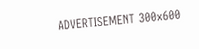ADVERTISEMENT 300x600